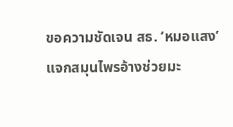ขอความชัดเจน สธ. ‘หมอแสง’ แจกสมุนไพรอ้างช่วยมะ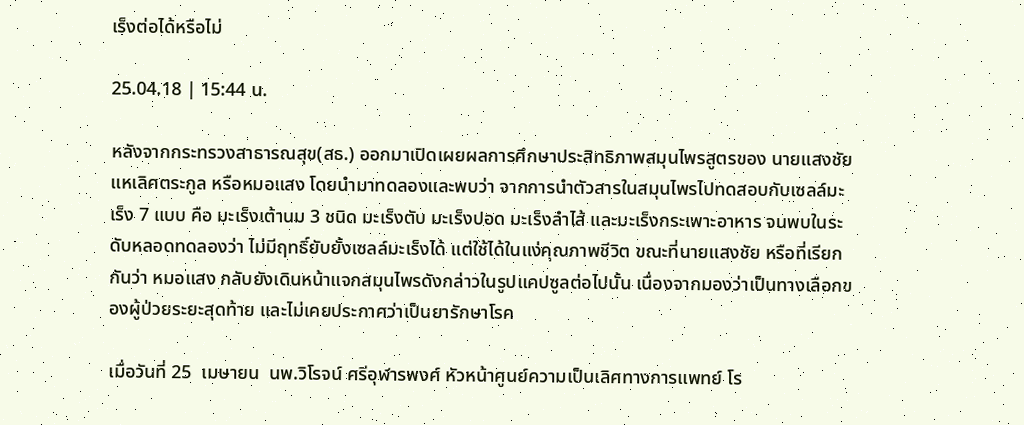เร็งต่อได้หรือไม่

25.04.18 | 15:44 น.

หลังจากกระทรวงสาธารณสุข(สธ.) ออกมาเปิดเผยผลการศึกษาประสิทธิภาพสมุนไพรสูตรของ นายแสงชัย แหเลิศตระกูล หรือหมอแสง โดยนำมาทดลองและพบว่า จากการนำตัวสารในสมุนไพรไปทดสอบกับเซลล์มะเร็ง 7 แบบ คือ มะเร็งเต้านม 3 ชนิด มะเร็งตับ มะเร็งปอด มะเร็งลำไส้ และมะเร็งกระเพาะอาหาร จนพบในระดับหลอดทดลองว่า ไม่มีฤทธิ์ยับยั้งเซลล์มะเร็งได้ แต่ใช้ได้ในแง่คุณภาพชีวิต ขณะที่นายแสงชัย หรือที่เรียกกันว่า หมอแสง กลับยังเดินหน้าแจกสมุนไพรดังกล่าวในรูปแคปซูลต่อไปนั้น เนื่องจากมองว่าเป็นทางเลือกของผู้ป่วยระยะสุดท้าย และไม่เคยประกาศว่าเป็นยารักษาโรค

เมื่อวันที่ 25  เมษายน  นพ.วิโรจน์ ศรีอุฬารพงศ์ หัวหน้าศูนย์ความเป็นเลิศทางการแพทย์ โร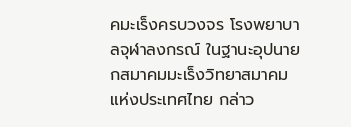คมะเร็งครบวงจร โรงพยาบาลจุฬาลงกรณ์ ในฐานะอุปนายกสมาคมมะเร็งวิทยาสมาคมแห่งประเทศไทย กล่าว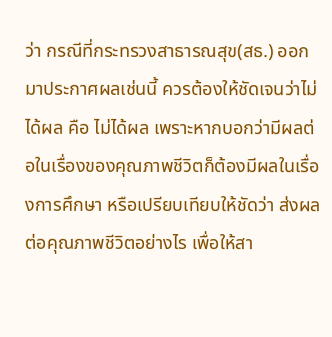ว่า กรณีที่กระทรวงสาธารณสุข(สธ.) ออกมาประกาศผลเช่นนี้ ควรต้องให้ชัดเจนว่าไม่ได้ผล คือ ไม่ได้ผล เพราะหากบอกว่ามีผลต่อในเรื่องของคุณภาพชีวิตก็ต้องมีผลในเรื่องการศึกษา หรือเปรียบเทียบให้ชัดว่า ส่งผลต่อคุณภาพชีวิตอย่างไร เพื่อให้สา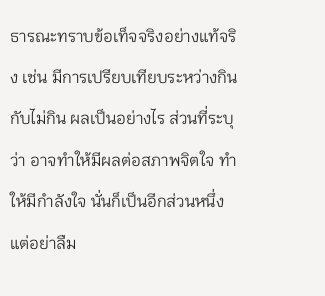ธารณะทราบข้อเท็จจริงอย่างแท้จริง เช่น มีการเปรียบเทียบระหว่างกินกับไม่กิน ผลเป็นอย่างไร ส่วนที่ระบุว่า อาจทำให้มีผลต่อสภาพจิตใจ ทำให้มีกำลังใจ นั่นก็เป็นอีกส่วนหนึ่ง แต่อย่าลืม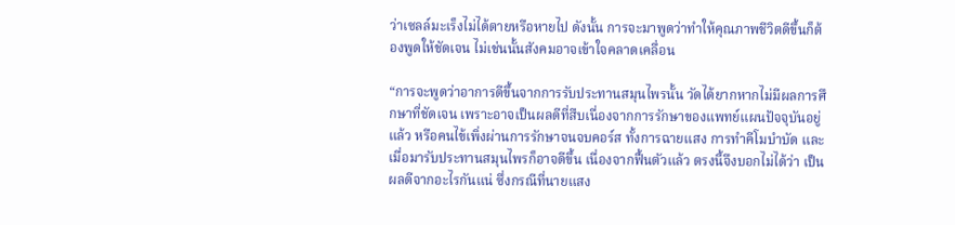ว่าเซลล์มะเร็งไม่ได้ตายหรือหายไป ดังนั้น การจะมาพูดว่าทำให้คุณภาพชีวิตดีขึ้นก็ต้องพูดให้ชัดเจน ไม่เช่นนั้นสังคมอาจเข้าใจคลาดเคลื่อน

“การจะพูดว่าอาการดีขึ้นจากการรับประทานสมุนไพรนั้น วัดได้ยากหากไม่มีผลการศึกษาที่ชัดเจน เพราะอาจเป็นผลดีที่สืบเนื่องจากการรักษาของแพทย์แผนปัจจุบันอยู่แล้ว หรือคนไข้เพิ่งผ่านการรักษาจนจบคอร์ส ทั้งการฉายแสง การทำคีโมบำบัด และเมื่อมารับประทานสมุนไพรก็อาจดีขึ้น เนื่องจากฟื้นตัวแล้ว ตรงนี้จึงบอกไม่ได้ว่า เป็นผลดีจากอะไรกันแน่ ซึ่งกรณีที่นายแสง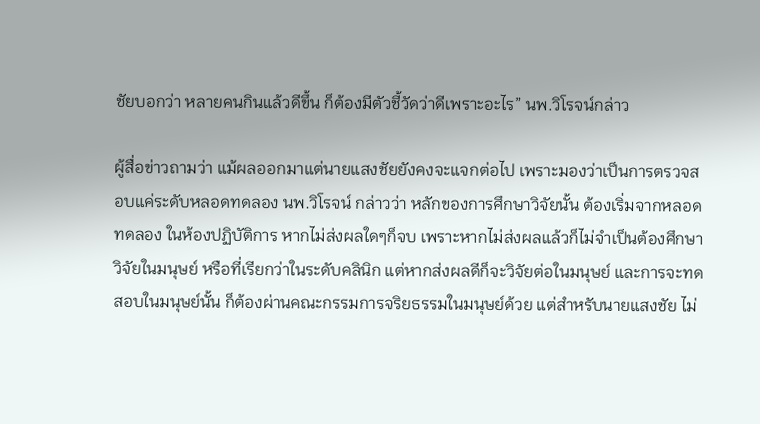ชัยบอกว่า หลายคนกินแล้วดีขึ้น ก็ต้องมีตัวชี้วัดว่าดีเพราะอะไร” นพ.วิโรจน์กล่าว

ผู้สื่อข่าวถามว่า แม้ผลออกมาแต่นายแสงชัยยังคงจะแจกต่อไป เพราะมองว่าเป็นการตรวจสอบแค่ระดับหลอดทดลอง นพ.วิโรจน์ กล่าวว่า หลักของการศึกษาวิจัยนั้น ต้องเริ่มจากหลอดทดลอง ในห้องปฏิบัติการ หากไม่ส่งผลใดๆก็จบ เพราะหากไม่ส่งผลแล้วก็ไม่จำเป็นต้องศึกษาวิจัยในมนุษย์ หรือที่เรียกว่าในระดับคลินิก แต่หากส่งผลดีก็จะวิจัยต่อในมนุษย์ และการจะทดสอบในมนุษย์นั้น ก็ต้องผ่านคณะกรรมการจริยธรรมในมนุษย์ด้วย แต่สำหรับนายแสงชัย ไม่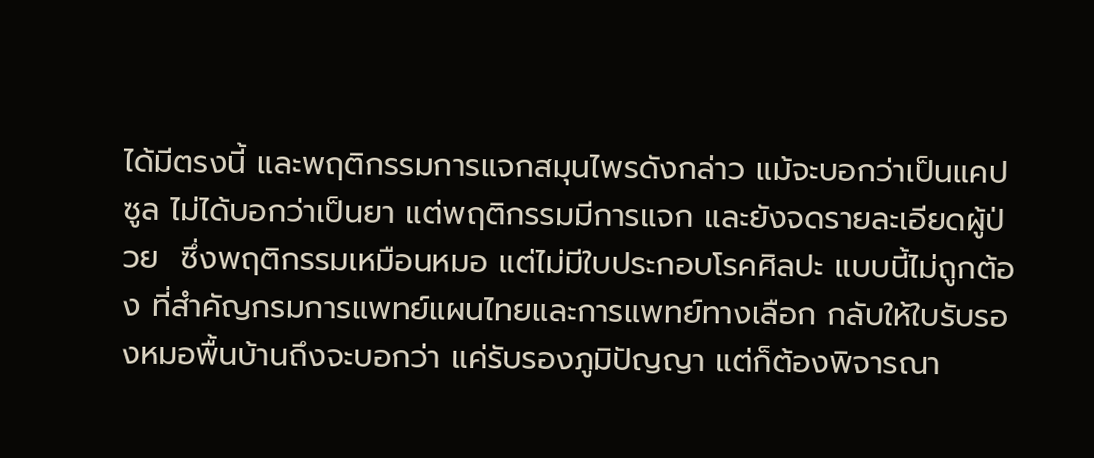ได้มีตรงนี้ และพฤติกรรมการแจกสมุนไพรดังกล่าว แม้จะบอกว่าเป็นแคปซูล ไม่ได้บอกว่าเป็นยา แต่พฤติกรรมมีการแจก และยังจดรายละเอียดผู้ป่วย  ซึ่งพฤติกรรมเหมือนหมอ แต่ไม่มีใบประกอบโรคศิลปะ แบบนี้ไม่ถูกต้อง ที่สำคัญกรมการแพทย์แผนไทยและการแพทย์ทางเลือก กลับให้ใบรับรองหมอพื้นบ้านถึงจะบอกว่า แค่รับรองภูมิปัญญา แต่ก็ต้องพิจารณา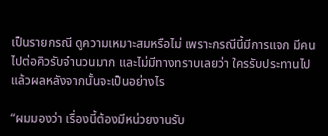เป็นรายกรณี ดูความเหมาะสมหรือไม่ เพราะกรณีนี้มีการแจก มีคนไปต่อคิวรับจำนวนมาก และไม่มีทางทราบเลยว่า ใครรับประทานไปแล้วผลหลังจากนั้นจะเป็นอย่างไร

“ผมมองว่า เรื่องนี้ต้องมีหน่วยงานรับ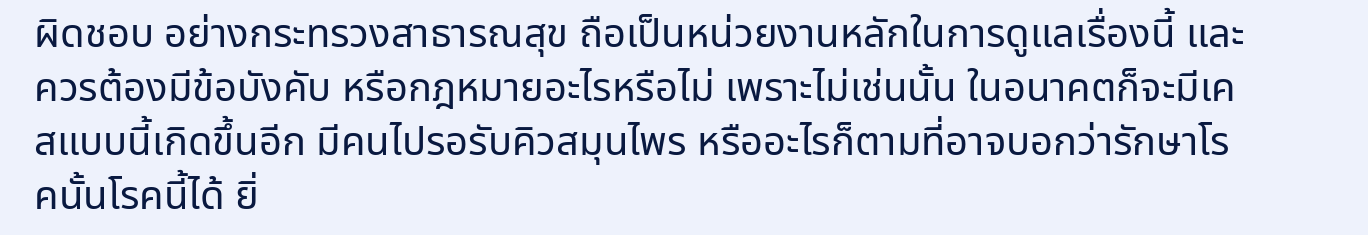ผิดชอบ อย่างกระทรวงสาธารณสุข ถือเป็นหน่วยงานหลักในการดูแลเรื่องนี้ และควรต้องมีข้อบังคับ หรือกฎหมายอะไรหรือไม่ เพราะไม่เช่นนั้น ในอนาคตก็จะมีเคสแบบนี้เกิดขึ้นอีก มีคนไปรอรับคิวสมุนไพร หรืออะไรก็ตามที่อาจบอกว่ารักษาโรคนั้นโรคนี้ได้ ยิ่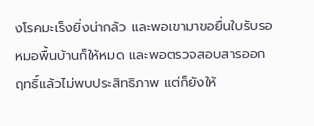งโรคมะเร็งยิ่งน่ากลัว และพอเขามาขอยื่นใบรับรอหมอพื้นบ้านก็ให้หมด และพอตรวจสอบสารออกฤทธิ์แล้วไม่พบประสิทธิภาพ แต่ก็ยังให้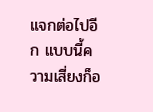แจกต่อไปอีก แบบนี้ความเสี่ยงก็อ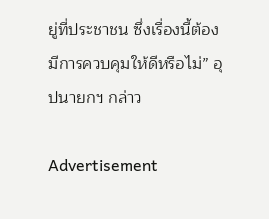ยู่ที่ประชาชน ซึ่งเรื่องนี้ต้องมีการควบคุมให้ดีหรือไม่” อุปนายกฯ กล่าว

Advertisement